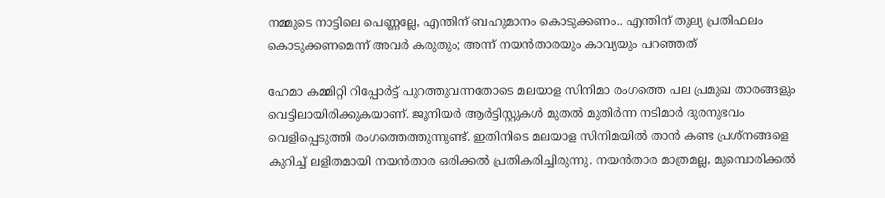നമ്മുടെ നാട്ടിലെ പെണ്ണല്ലേ, എന്തിന് ബഹുമാനം കൊടുക്കണം.. എന്തിന് തുല്യ പ്രതിഫലം കൊടുക്കണമെന്ന് അവര്‍ കരുതും; അന്ന് നയന്‍താരയും കാവ്യയും പറഞ്ഞത്

ഹേമാ കമ്മിറ്റി റിപ്പോര്‍ട്ട് പുറത്തുവന്നതോടെ മലയാള സിനിമാ രംഗത്തെ പല പ്രമുഖ താരങ്ങളും വെട്ടിലായിരിക്കുകയാണ്. ജൂനിയര്‍ ആര്‍ട്ടിസ്റ്റുകള്‍ മുതല്‍ മുതിര്‍ന്ന നടിമാര്‍ ദുരനുഭവം വെളിപ്പെടുത്തി രംഗത്തെത്തുന്നുണ്ട്. ഇതിനിടെ മലയാള സിനിമയില്‍ താന്‍ കണ്ട പ്രശ്‌നങ്ങളെ കുറിച്ച് ലളിതമായി നയന്‍താര ഒരിക്കല്‍ പ്രതികരിച്ചിരുന്നു. നയന്‍താര മാത്രമല്ല, മുമ്പൊരിക്കല്‍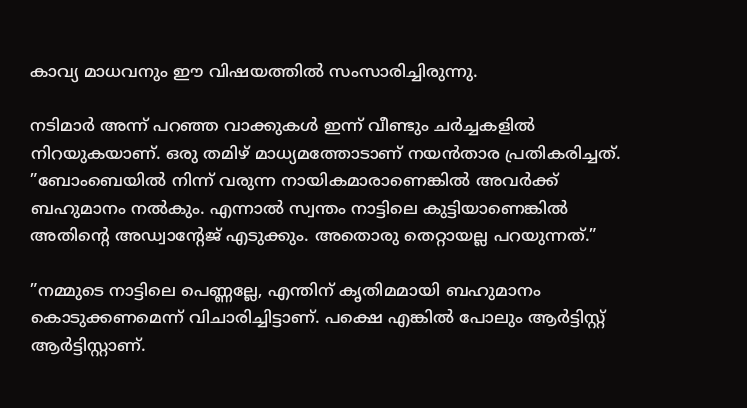കാവ്യ മാധവനും ഈ വിഷയത്തില്‍ സംസാരിച്ചിരുന്നു.

നടിമാര്‍ അന്ന് പറഞ്ഞ വാക്കുകള്‍ ഇന്ന് വീണ്ടും ചര്‍ച്ചകളില്‍ നിറയുകയാണ്. ഒരു തമിഴ് മാധ്യമത്തോടാണ് നയന്‍താര പ്രതികരിച്ചത്. ”ബോംബെയില്‍ നിന്ന് വരുന്ന നായികമാരാണെങ്കില്‍ അവര്‍ക്ക് ബഹുമാനം നല്‍കും. എന്നാല്‍ സ്വന്തം നാട്ടിലെ കുട്ടിയാണെങ്കില്‍ അതിന്റെ അഡ്വാന്റേജ് എടുക്കും. അതൊരു തെറ്റായല്ല പറയുന്നത്.”

”നമ്മുടെ നാട്ടിലെ പെണ്ണല്ലേ, എന്തിന് കൃതിമമായി ബഹുമാനം കൊടുക്കണമെന്ന് വിചാരിച്ചിട്ടാണ്. പക്ഷെ എങ്കില്‍ പോലും ആര്‍ട്ടിസ്റ്റ് ആര്‍ട്ടിസ്റ്റാണ്.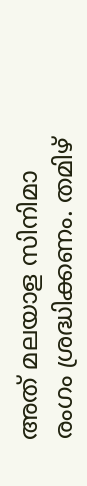അത് മലയാള സിനിമാ രംഗം ശ്രദ്ധിക്കണം. തമിഴ്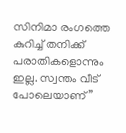സിനിമാ രംഗത്തെ കുറിച്ച് തനിക്ക് പരാതികളൊന്നും ഇല്ല. സ്വന്തം വീട് പോലെയാണ്”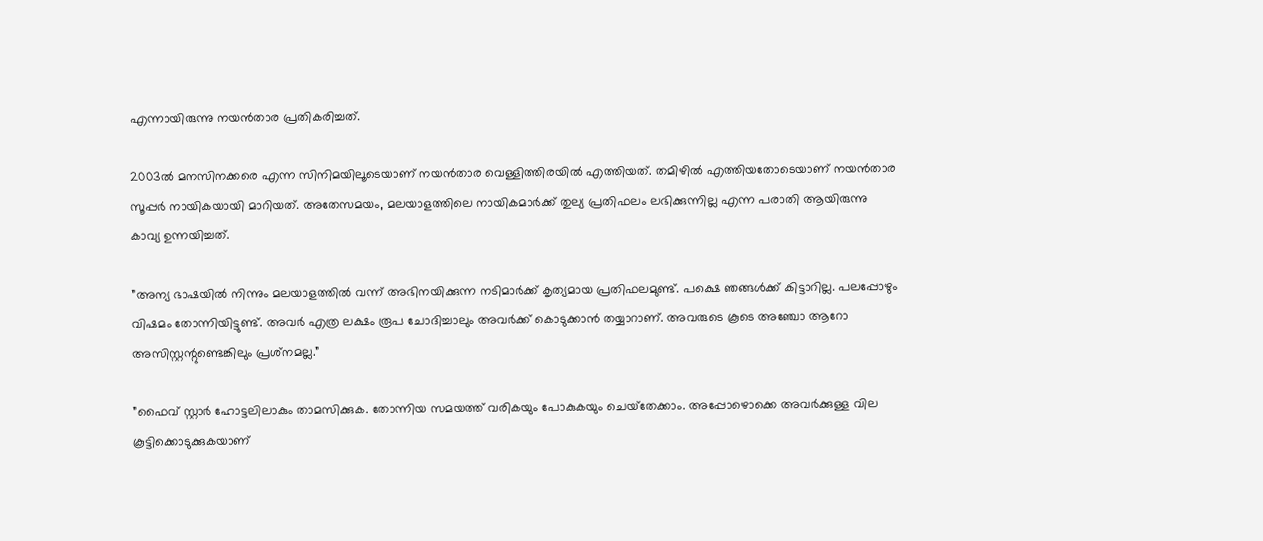എന്നായിരുന്നു നയന്‍താര പ്രതികരിച്ചത്.

2003ല്‍ മനസിനക്കരെ എന്ന സിനിമയിലൂടെയാണ് നയന്‍താര വെള്ളിത്തിരയില്‍ എത്തിയത്. തമിഴില്‍ എത്തിയതോടെയാണ് നയന്‍താര സൂപ്പര്‍ നായികയായി മാറിയത്. അതേസമയം, മലയാളത്തിലെ നായികമാര്‍ക്ക് തുല്യ പ്രതിഫലം ലഭിക്കുന്നില്ല എന്ന പരാതി ആയിരുന്നു കാവ്യ ഉന്നയിച്ചത്.

”അന്യ ഭാഷയില്‍ നിന്നും മലയാളത്തില്‍ വന്ന് അഭിനയിക്കുന്ന നടിമാര്‍ക്ക് കൃത്യമായ പ്രതിഫലമുണ്ട്. പക്ഷെ ഞങ്ങള്‍ക്ക് കിട്ടാറില്ല. പലപ്പോഴും വിഷമം തോന്നിയിട്ടുണ്ട്. അവര്‍ എത്ര ലക്ഷം രൂപ ചോദിച്ചാലും അവര്‍ക്ക് കൊടുക്കാന്‍ തയ്യാറാണ്. അവരുടെ കൂടെ അഞ്ചോ ആറോ അസിസ്റ്റന്റുണ്ടെങ്കിലും പ്രശ്‌നമല്ല.”

”ഫൈവ് സ്റ്റാര്‍ ഹോട്ടലിലാകും താമസിക്കുക. തോന്നിയ സമയത്ത് വരികയും പോകുകയും ചെയ്‌തേക്കാം. അപ്പോഴൊക്കെ അവര്‍ക്കുള്ള വില കൂട്ടിക്കൊടുക്കുകയാണ്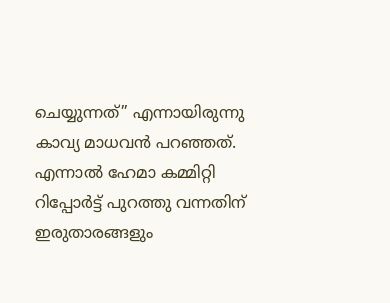ചെയ്യുന്നത്” എന്നായിരുന്നു കാവ്യ മാധവന്‍ പറഞ്ഞത്. എന്നാല്‍ ഹേമാ കമ്മിറ്റി റിപ്പോര്‍ട്ട് പുറത്തു വന്നതിന് ഇരുതാരങ്ങളും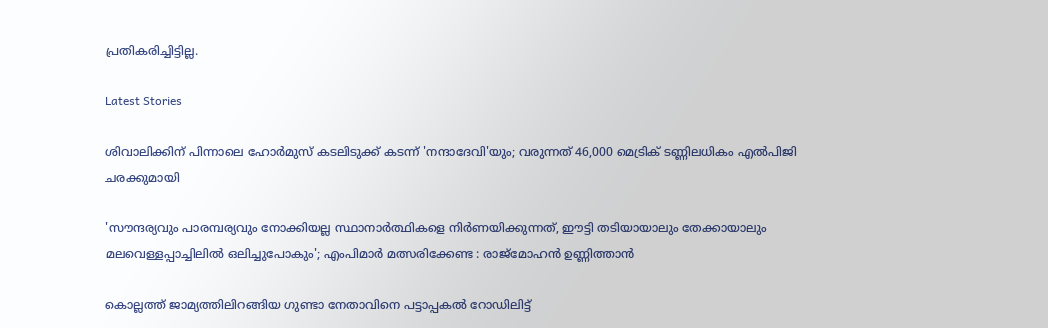പ്രതികരിച്ചിട്ടില്ല.

Latest Stories

ശിവാലിക്കിന് പിന്നാലെ ഹോർമുസ് കടലിടുക്ക് കടന്ന് 'നന്ദാദേവി'യും; വരുന്നത് 46,000 മെട്രിക് ടണ്ണിലധികം എൽപിജി ചരക്കുമായി

'സൗന്ദര്യവും പാരമ്പര്യവും നോക്കിയല്ല സ്ഥാനാര്‍ത്ഥികളെ നിര്‍ണയിക്കുന്നത്, ഈട്ടി തടിയായാലും തേക്കായാലും മലവെള്ളപ്പാച്ചിലിൽ ഒലിച്ചുപോകും'; എംപിമാർ മത്സരിക്കേണ്ട : രാജ്‌മോഹൻ ഉണ്ണിത്താന്‍

കൊല്ലത്ത് ജാമ്യത്തിലിറങ്ങിയ ഗുണ്ടാ നേതാവിനെ പട്ടാപ്പകൽ റോഡിലിട്ട്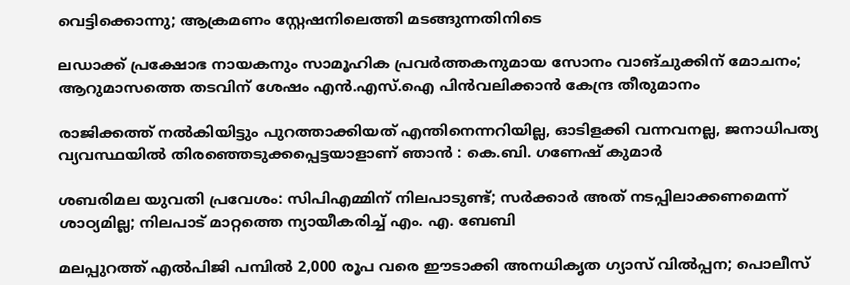വെട്ടിക്കൊന്നു; ആക്രമണം സ്റ്റേഷനിലെത്തി മടങ്ങുന്നതിനിടെ

ലഡാക്ക് പ്രക്ഷോഭ നായകനും സാമൂഹിക പ്രവർത്തകനുമായ സോനം വാങ്ചുക്കിന് മോചനം; ആറുമാസത്തെ തടവിന് ശേഷം എന്‍.എസ്.ഐ പിൻവലിക്കാൻ കേന്ദ്ര തീരുമാനം

രാജിക്കത്ത് നൽകിയിട്ടും പുറത്താക്കിയത് എന്തിനെന്നറിയില്ല, ഓടിളക്കി വന്നവനല്ല, ജനാധിപത്യ വ്യവസ്ഥയിൽ തിരഞ്ഞെടുക്കപ്പെട്ടയാളാണ് ഞാൻ : കെ.ബി. ഗണേഷ് കുമാർ

ശബരിമല യുവതി പ്രവേശം: സിപിഎമ്മിന് നിലപാടുണ്ട്; സര്‍ക്കാര്‍ അത് നടപ്പിലാക്കണമെന്ന് ശാഠ്യമില്ല; നിലപാട് മാറ്റത്തെ ന്യായീകരിച്ച് എം. എ. ബേബി

മലപ്പുറത്ത് എല്‍പിജി പമ്പില്‍ 2,000 രൂപ വരെ ഈടാക്കി അനധികൃത ഗ്യാസ് വില്‍പ്പന; പൊലീസ്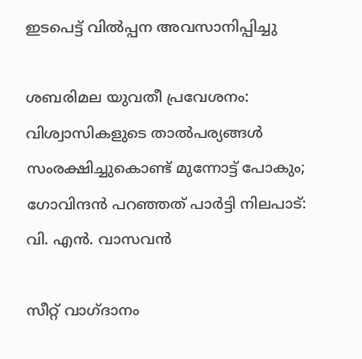ഇടപെട്ട് വില്‍പ്പന അവസാനിപ്പിച്ചു

ശബരിമല യുവതീ പ്രവേശനം: വിശ്വാസികളുടെ താൽപര്യങ്ങൾ സംരക്ഷിച്ചുകൊണ്ട് മുന്നോട്ട് പോകും; ഗോവിന്ദൻ പറഞ്ഞത് പാർട്ടി നിലപാട്‌: വി. എന്‍. വാസവന്‍

സീറ്റ് വാഗ്ദാനം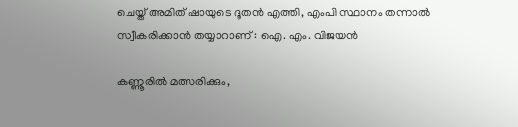ചെയ്ത് അമിത് ഷായുടെ ദൂതൻ എത്തി, എംപി സ്ഥാനം തന്നാൽ സ്വീകരിക്കാൻ തയ്യാറാണ് : ഐ. എം. വിജയൻ

കണ്ണൂരില്‍ മത്സരിക്കും,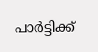പാര്‍ട്ടിക്ക്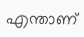എന്താണ്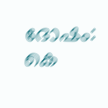ദോഷം: കെ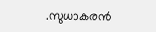.സുധാകരന്‍